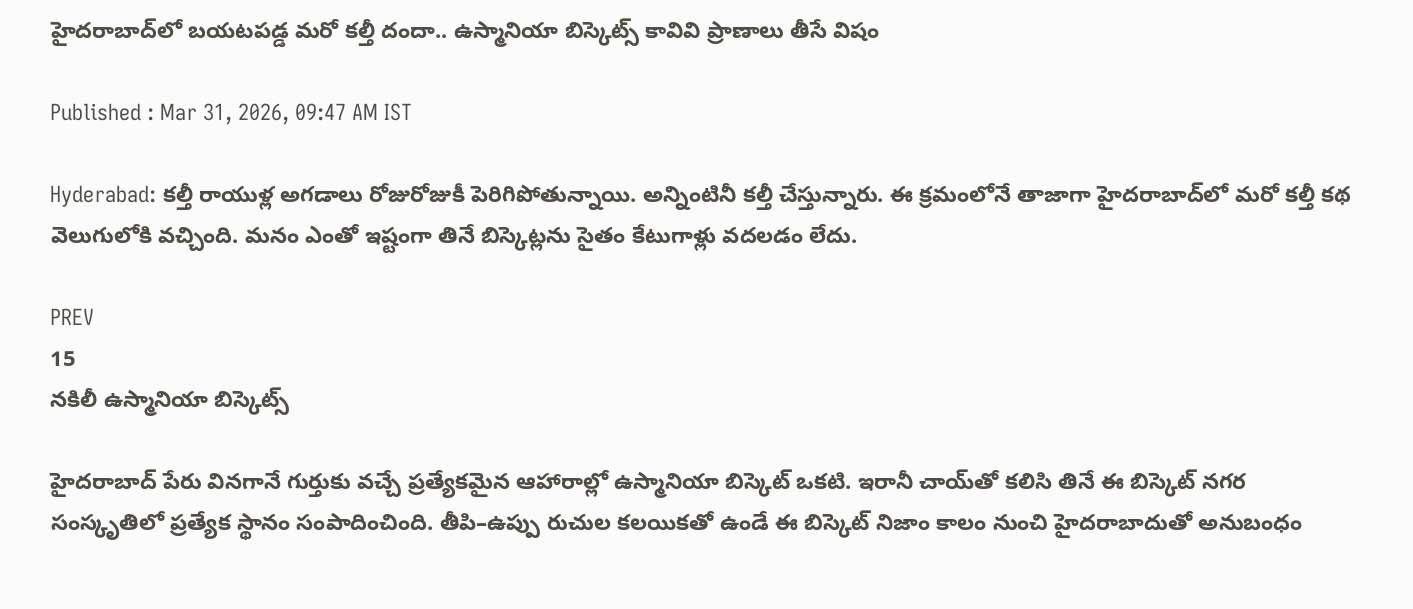హైదరాబాద్‌లో బ‌య‌ట‌ప‌డ్డ మ‌రో క‌ల్తీ దందా.. ఉస్మానియా బిస్కెట్స్ కావివి ప్రాణాలు తీసే విషం

Published : Mar 31, 2026, 09:47 AM IST

Hyderabad: క‌ల్తీ రాయుళ్ల అగ‌డాలు రోజురోజుకీ పెరిగిపోతున్నాయి. అన్నింటినీ క‌ల్తీ చేస్తున్నారు. ఈ క్ర‌మంలోనే తాజాగా హైద‌రాబాద్‌లో మ‌రో కల్తీ క‌థ వెలుగులోకి వ‌చ్చింది. మ‌నం ఎంతో ఇష్టంగా తినే బిస్కెట్ల‌ను సైతం కేటుగాళ్లు వ‌ద‌ల‌డం లేదు.

PREV
15
న‌కిలీ ఉస్మానియా బిస్కెట్స్

హైదరాబాద్ పేరు వినగానే గుర్తుకు వచ్చే ప్రత్యేకమైన ఆహారాల్లో ఉస్మానియా బిస్కెట్ ఒకటి. ఇరానీ చాయ్‌తో కలిసి తినే ఈ బిస్కెట్ నగర సంస్కృతిలో ప్రత్యేక స్థానం సంపాదించింది. తీపి–ఉప్పు రుచుల కలయికతో ఉండే ఈ బిస్కెట్ నిజాం కాలం నుంచి హైదరాబాదుతో అనుబంధం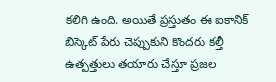కలిగి ఉంది. అయితే ప్రస్తుతం ఈ ఐకానిక్ బిస్కెట్ పేరు చెప్పుకుని కొందరు కల్తీ ఉత్పత్తులు తయారు చేస్తూ ప్రజల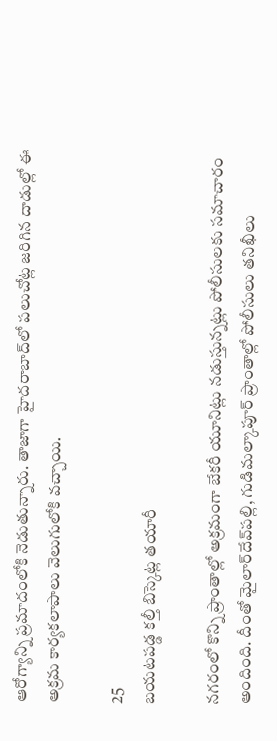ఆరోగ్యాన్ని ప్రమాదంలోకి నెడుతున్నారు. తాజాగా హైదరాబాద్‌లో పలుచోట్ల జరిగిన దాడుల్లో ఈ అక్రమ కార్యకలాపాలు వెలుగులోకి వచ్చాయి.

25
బ‌య‌టప‌డ్డ క‌ల్తీ బిస్కెట్ల త‌యారీ

నగరంలో కొన్ని ప్రాంతాల్లో అక్రమంగా బేకరీ యూనిట్లు నడుస్తున్నట్లు పోలీసులకు సమాచారం అందింది. దీంతో మైలార్‌దేవ్‌పల్లి, గుడిమల్కాపూర్ ప్రాంతాల్లో పోలీసులు తనిఖీలు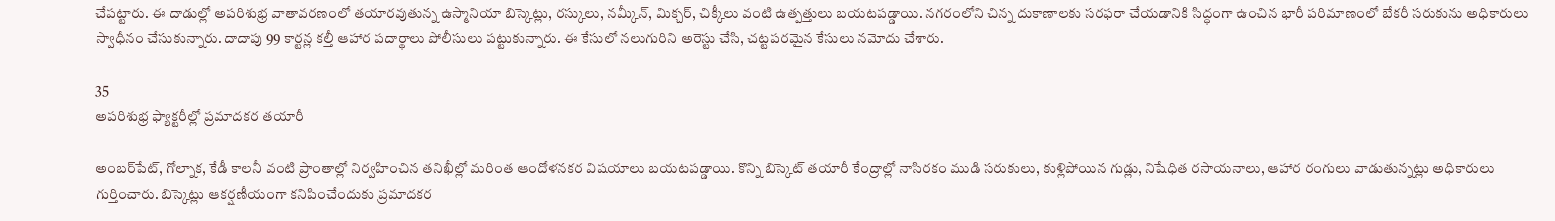చేపట్టారు. ఈ దాడుల్లో అపరిశుభ్ర వాతావరణంలో తయారవుతున్న ఉస్మానియా బిస్కెట్లు, రస్కులు, నమ్కీన్, మిక్చర్, చిక్కీలు వంటి ఉత్పత్తులు బయటపడ్డాయి. నగరంలోని చిన్న దుకాణాలకు సరఫరా చేయడానికి సిద్ధంగా ఉంచిన భారీ పరిమాణంలో బేకరీ సరుకును అధికారులు స్వాధీనం చేసుకున్నారు. దాదాపు 99 కార్టన్ల కల్తీ ఆహార పదార్థాలు పోలీసులు పట్టుకున్నారు. ఈ కేసులో నలుగురిని అరెస్టు చేసి, చట్టపరమైన కేసులు నమోదు చేశారు.

35
అపరిశుభ్ర ఫ్యాక్టరీల్లో ప్రమాదకర తయారీ

అంబర్‌పేట్, గోల్నాక, కేడీ కాలనీ వంటి ప్రాంతాల్లో నిర్వహించిన తనిఖీల్లో మరింత ఆందోళనకర విషయాలు బయటపడ్డాయి. కొన్ని బిస్కెట్ తయారీ కేంద్రాల్లో నాసిరకం ముడి సరుకులు, కుళ్లిపోయిన గుడ్లు, నిషేధిత రసాయనాలు, ఆహార రంగులు వాడుతున్నట్లు అధికారులు గుర్తించారు. బిస్కెట్లు ఆకర్షణీయంగా కనిపించేందుకు ప్రమాదకర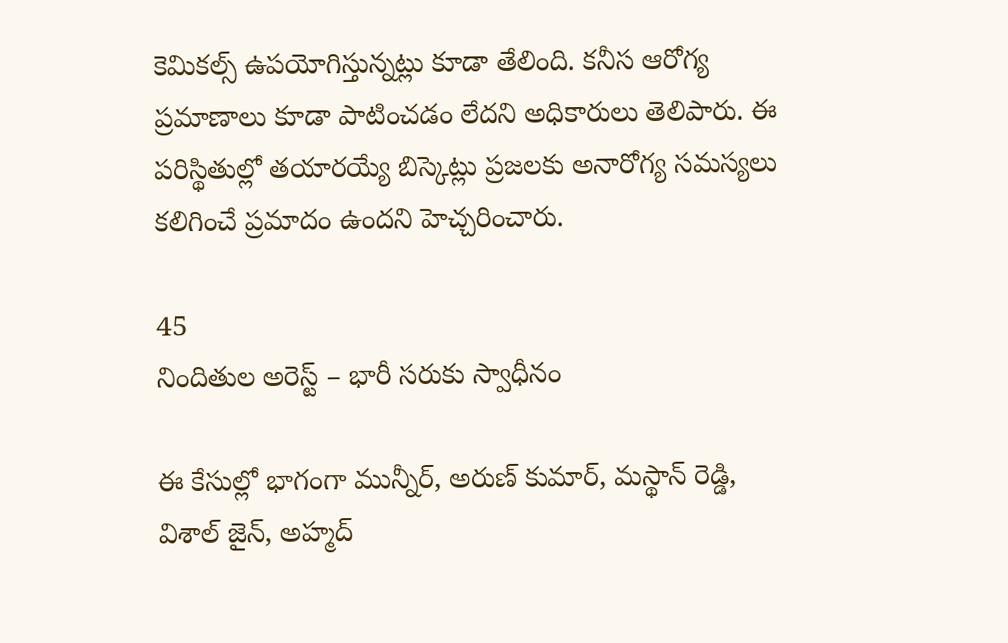కెమికల్స్ ఉపయోగిస్తున్నట్లు కూడా తేలింది. కనీస ఆరోగ్య ప్రమాణాలు కూడా పాటించడం లేదని అధికారులు తెలిపారు. ఈ పరిస్థితుల్లో తయారయ్యే బిస్కెట్లు ప్రజలకు అనారోగ్య సమస్యలు కలిగించే ప్రమాదం ఉందని హెచ్చరించారు.

45
నిందితుల అరెస్ట్ – భారీ సరుకు స్వాధీనం

ఈ కేసుల్లో భాగంగా మున్నీర్, అరుణ్ కుమార్, మస్థాన్ రెడ్డి, విశాల్ జైన్, అహ్మద్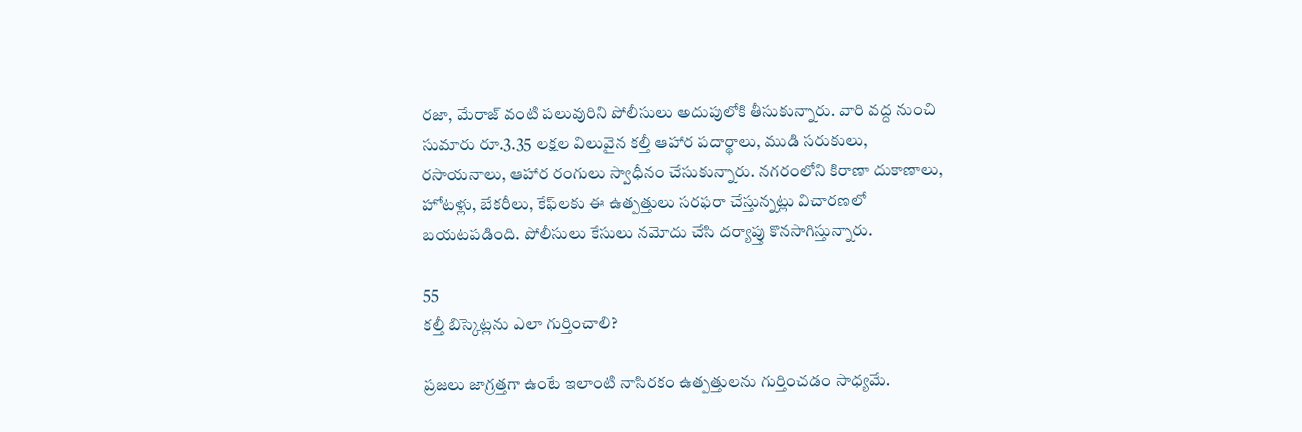రజా, మేరాజ్ వంటి పలువురిని పోలీసులు అదుపులోకి తీసుకున్నారు. వారి వద్ద నుంచి సుమారు రూ.3.35 లక్షల విలువైన కల్తీ ఆహార పదార్థాలు, ముడి సరుకులు, రసాయనాలు, ఆహార రంగులు స్వాధీనం చేసుకున్నారు. నగరంలోని కిరాణా దుకాణాలు, హోటళ్లు, బేకరీలు, కేఫ్‌లకు ఈ ఉత్పత్తులు సరఫరా చేస్తున్నట్లు విచారణలో బయటపడింది. పోలీసులు కేసులు నమోదు చేసి దర్యాప్తు కొనసాగిస్తున్నారు.

55
కల్తీ బిస్కెట్లను ఎలా గుర్తించాలి?

ప్రజలు జాగ్రత్తగా ఉంటే ఇలాంటి నాసిరకం ఉత్పత్తులను గుర్తించడం సాధ్యమే.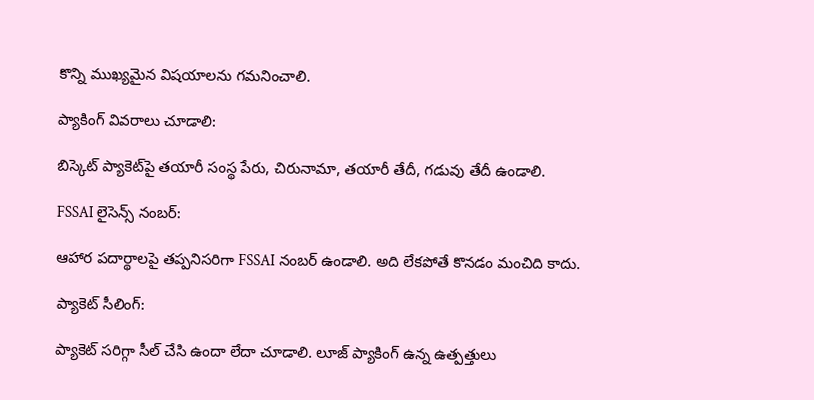కొన్ని ముఖ్యమైన విషయాలను గమనించాలి.

ప్యాకింగ్ వివరాలు చూడాలి:

బిస్కెట్ ప్యాకెట్‌పై తయారీ సంస్థ పేరు, చిరునామా, తయారీ తేదీ, గడువు తేదీ ఉండాలి.

FSSAI లైసెన్స్ నంబర్:

ఆహార పదార్థాలపై తప్పనిసరిగా FSSAI నంబర్ ఉండాలి. అది లేకపోతే కొనడం మంచిది కాదు.

ప్యాకెట్ సీలింగ్:

ప్యాకెట్ సరిగ్గా సీల్ చేసి ఉందా లేదా చూడాలి. లూజ్‌ ప్యాకింగ్ ఉన్న ఉత్పత్తులు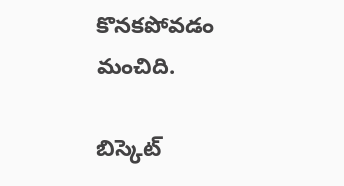కొనకపోవడం మంచిది.

బిస్కెట్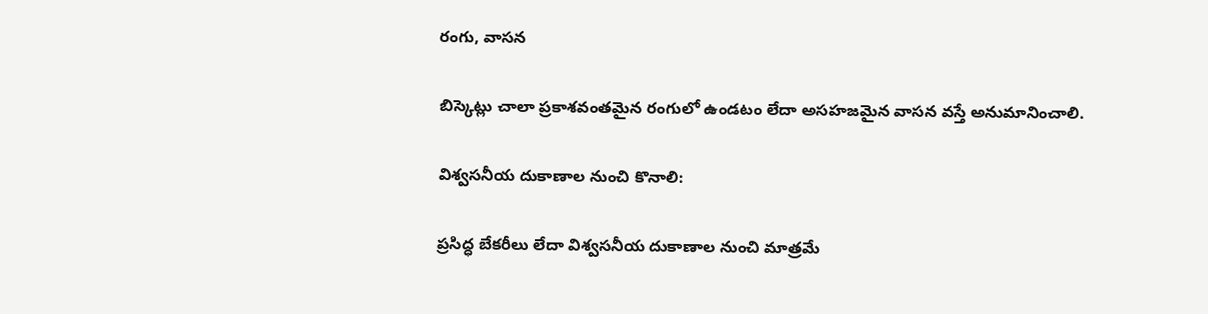రంగు, వాసన

బిస్కెట్లు చాలా ప్రకాశవంతమైన రంగులో ఉండటం లేదా అసహజమైన వాసన వ‌స్తే అనుమానించాలి.

విశ్వసనీయ దుకాణాల నుంచి కొనాలి:

ప్రసిద్ధ బేకరీలు లేదా విశ్వసనీయ దుకాణాల నుంచి మాత్రమే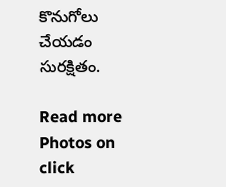కొనుగోలు చేయడం సురక్షితం.

Read more Photos on
click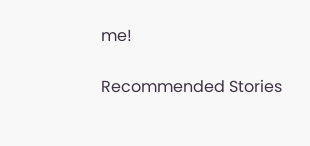me!

Recommended Stories